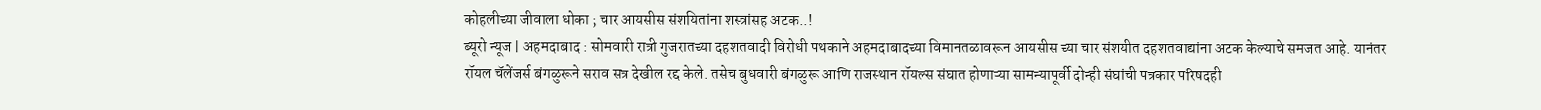कोहलीच्या जीवाला धोका ; चार आयसीस संशयितांना शस्त्रांसह अटक..!
ब्यूरो न्यूज | अहमदाबाद : सोमवारी रात्री गुजरातच्या दहशतवादी विरोधी पथकाने अहमदाबादच्या विमानतळावरून आयसीस च्या चार संशयीत दहशतवाद्यांना अटक केल्याचे समजत आहे. यानंतर रॉयल चॅलेंजर्स बंगळुरूने सराव सत्र देखील रद्द केले. तसेच बुधवारी बंगळुरू आणि राजस्थान रॉयल्स संघात होणाऱ्या सामन्यापूर्वी दोन्ही संघांची पत्रकार परिषदही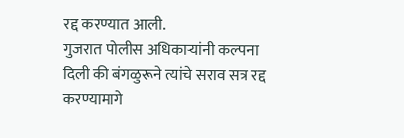रद्द करण्यात आली.
गुजरात पोलीस अधिकाऱ्यांनी कल्पना दिली की बंगळुरूने त्यांचे सराव सत्र रद्द करण्यामागे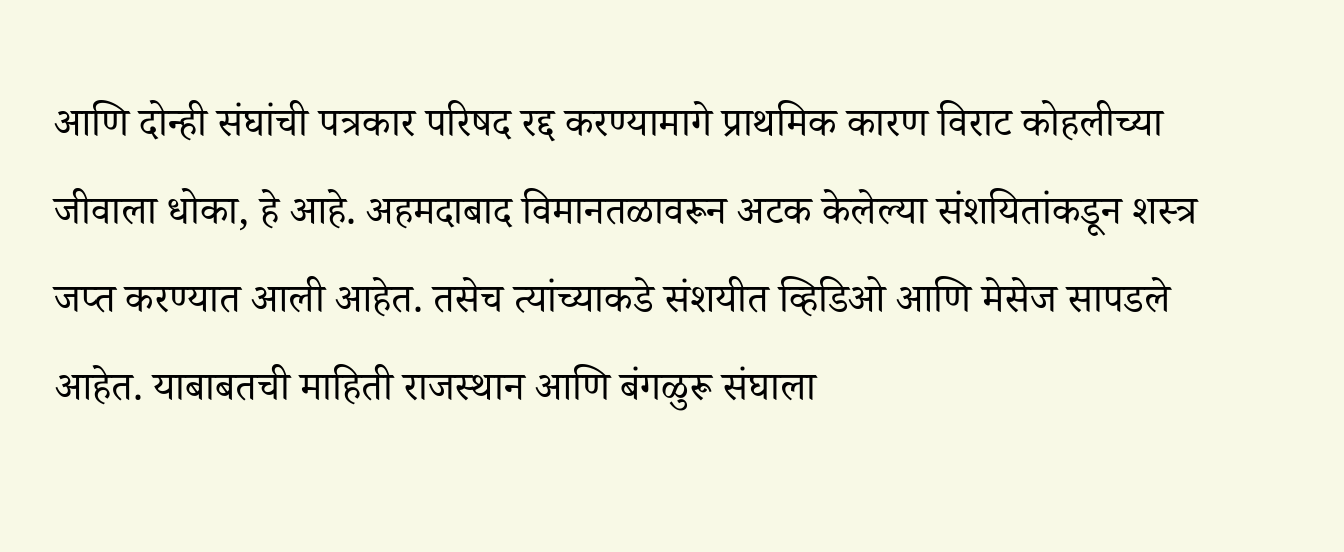आणि दोन्ही संघांची पत्रकार परिषद रद्द करण्यामागे प्राथमिक कारण विराट कोहलीच्या जीवाला धोका, हे आहे. अहमदाबाद विमानतळावरून अटक केलेल्या संशयितांकडून शस्त्र जप्त करण्यात आली आहेत. तसेच त्यांच्याकडे संशयीत व्हिडिओ आणि मेसेज सापडले आहेत. याबाबतची माहिती राजस्थान आणि बंगळुरू संघाला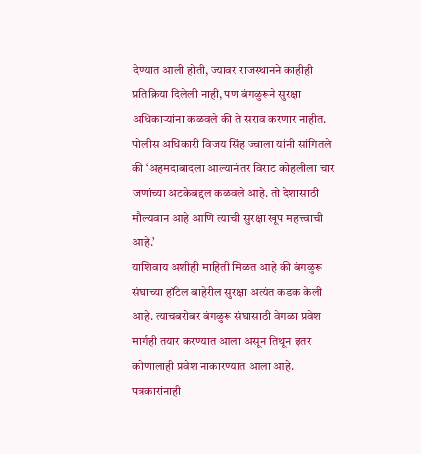देण्यात आली होती, ज्यावर राजस्थानने काहीही प्रतिक्रिया दिलेली नाही, पण बंगळुरूने सुरक्षा अधिकाऱ्यांना कळवले की ते सराव करणार नाहीत.
पोलीस अधिकारी विजय सिंह ज्वाला यांनी सांगितले की ‘अहमदाबादला आल्यानंतर विराट कोहलीला चार जणांच्या अटकेबद्दल कळवले आहे. तो देशासाठी मौल्यवान आहे आणि त्याची सुरक्षा खूप महत्त्वाची आहे.’
याशिवाय अशीही माहिती मिळत आहे की बंगळुरू संघाच्या हॉटेल बाहेरील सुरक्षा अत्यंत कडक केली आहे. त्याचबरोबर बंगळुरू संघासाठी वेगळा प्रवेश मार्गही तयार करण्यात आला असून तिथून इतर कोणालाही प्रवेश नाकारण्यात आला आहे.
पत्रकारांनाही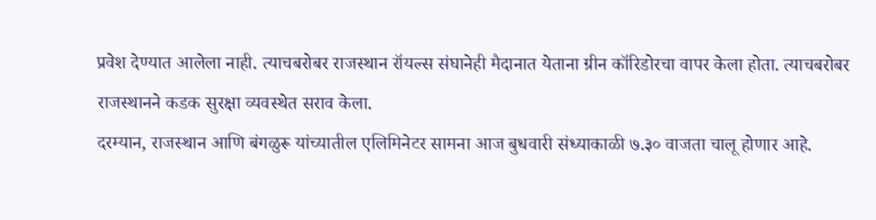प्रवेश देण्यात आलेला नाही. त्याचबरोबर राजस्थान रॉयल्स संघानेही मैदानात येताना ग्रीन कॉरिडोरचा वापर केला होता. त्याचबरोबर राजस्थानने कडक सुरक्षा व्यवस्थेत सराव केला.
दरम्यान, राजस्थान आणि बंगळुरू यांच्यातील एलिमिनेटर सामना आज बुधवारी संध्याकाळी ७.३० वाजता चालू होणार आहे.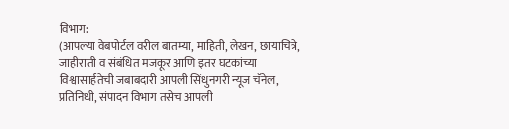विभाग:
(आपल्या वेबपोर्टल वरील बातम्या, माहिती, लेखन, छायाचित्रे, जाहीराती व संबंधित मजकूर आणि इतर घटकांच्या विश्वासार्हतेची जबाबदारी आपली सिंधुनगरी न्यूज चॅनेल, प्रतिनिधी, संपादन विभाग तसेच आपली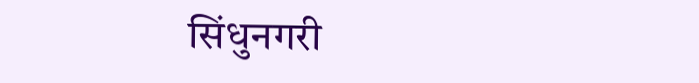सिंधुनगरी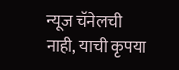न्यूज चॅनेलची नाही, याची कृपया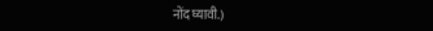नोंद घ्यावी.)